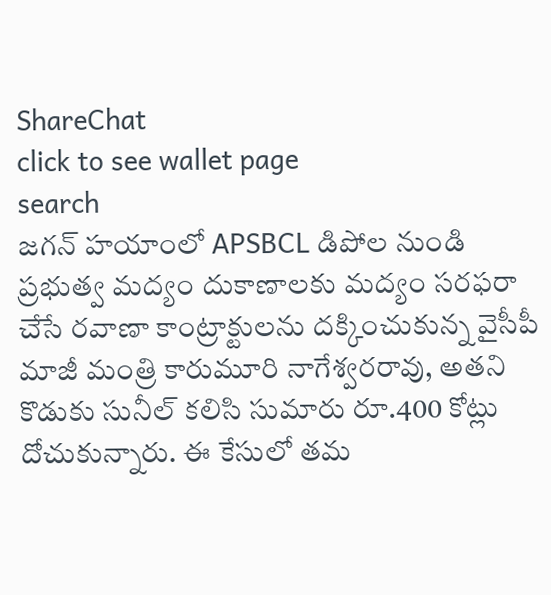ShareChat
click to see wallet page
search
జగన్ హయాంలో APSBCL డిపోల నుండి ప్రభుత్వ మద్యం దుకాణాలకు మద్యం సరఫరా చేసే రవాణా కాంట్రాక్టులను దక్కించుకున్న వైసీపీ మాజీ మంత్రి కారుమూరి నాగేశ్వరరావు, అతని కొడుకు సునీల్ కలిసి సుమారు రూ.400 కోట్లు దోచుకున్నారు. ఈ కేసులో తమ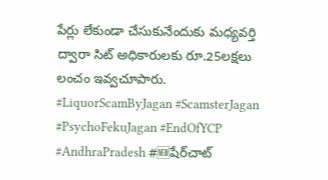పేర్లు లేకుండా చేసుకునేందుకు మధ్యవర్తి ద్వారా సిట్ అధికారులకు రూ.25లక్షలు లంచం ఇవ్వచూపారు.  #LiquorScamByJagan #ScamsterJagan #PsychoFekuJagan #EndOfYCP #AndhraPradesh #🆕షేర్‌చాట్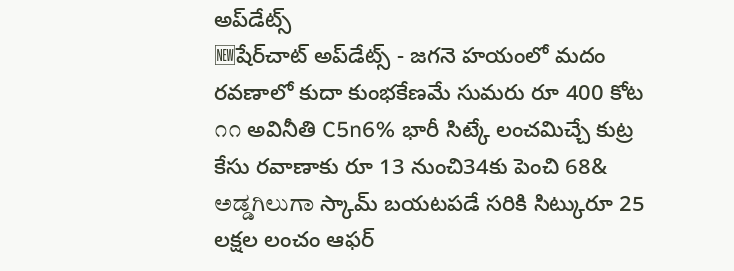అప్‌డేట్స్
🆕షేర్‌చాట్ అప్‌డేట్స్ - జగనె హయంలో మదం రవణాలో కుదా కుంభకేణమే సుమరు రూ 400 కోట ೧೧ అవినీతి C5n6% భారీ సిట్కే లంచమిచ్చే కుట్ర కేసు రవాణాకు రూ 13 నుంచి34కు పెంచి 68& ಅಡ್ಡಗಿಲುಗಾ స్కామ్ బయటపడే సరికి సిట్కురూ 25 లక్షల లంచం ఆఫర్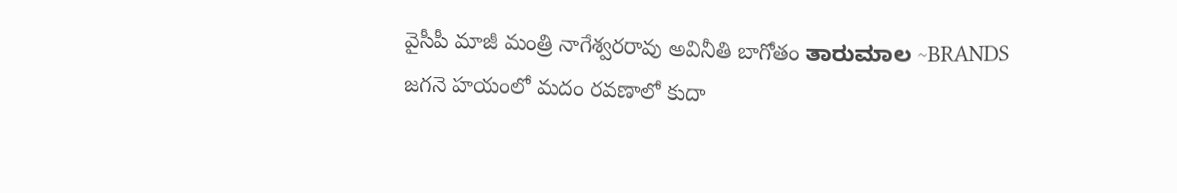వైసీపీ మాజీ మంత్రి నాగేశ్వరరావు అవినీతి బాగోతం ತಾರುಮಾಲ ~BRANDS జగనె హయంలో మదం రవణాలో కుదా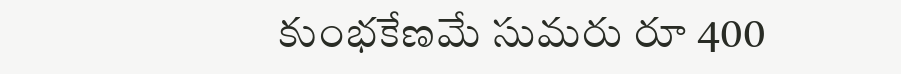కుంభకేణమే సుమరు రూ 400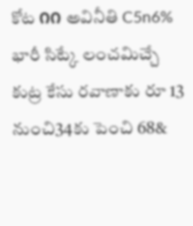కోట ೧೧ అవినీతి C5n6% భారీ సిట్కే లంచమిచ్చే కుట్ర కేసు రవాణాకు రూ 13 నుంచి34కు పెంచి 68&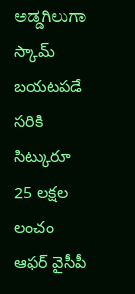ಅಡ್ಡಗಿಲುಗಾ స్కామ్ బయటపడే సరికి సిట్కురూ 25 లక్షల లంచం ఆఫర్ వైసీపీ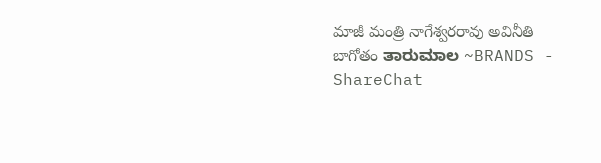మాజీ మంత్రి నాగేశ్వరరావు అవినీతి బాగోతం ತಾರುಮಾಲ ~BRANDS - ShareChat